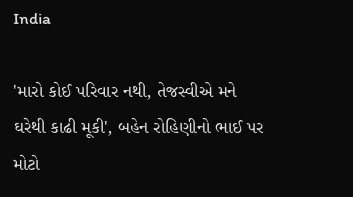India

'મારો કોઈ પરિવાર નથી, તેજસ્વીએ મને ઘરેથી કાઢી મૂકી', બહેન રોહિણીનો ભાઈ પર મોટો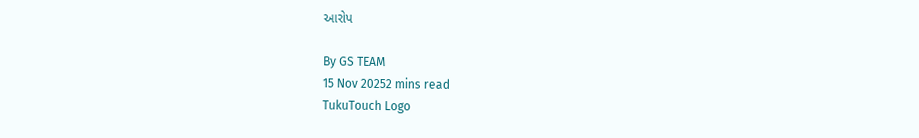આરોપ

By GS TEAM
15 Nov 20252 mins read
TukuTouch Logo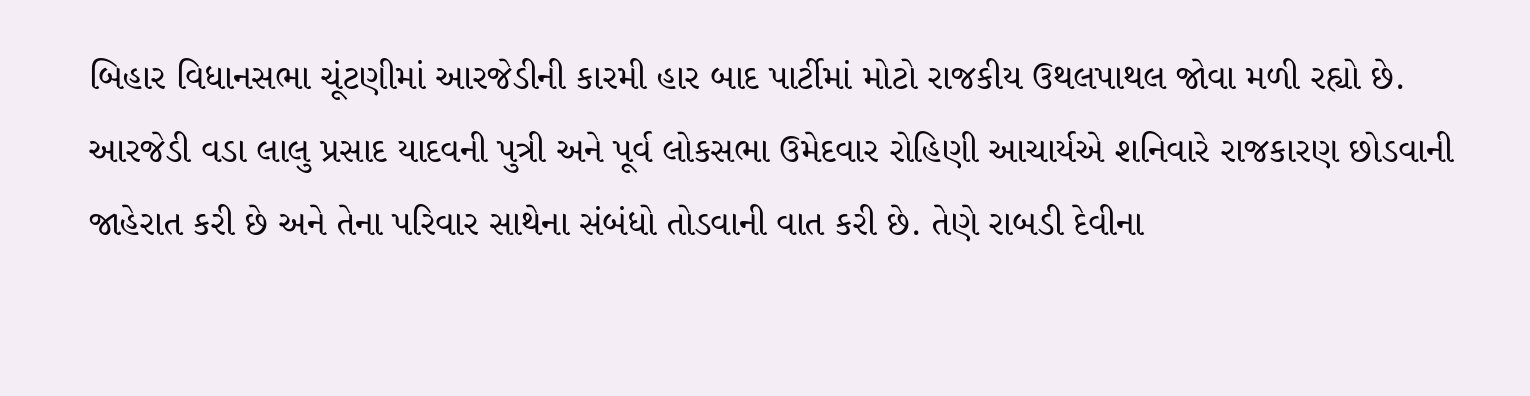બિહાર વિધાનસભા ચૂંટણીમાં આરજેડીની કારમી હાર બાદ પાર્ટીમાં મોટો રાજકીય ઉથલપાથલ જોવા મળી રહ્યો છે. આરજેડી વડા લાલુ પ્રસાદ યાદવની પુત્રી અને પૂર્વ લોકસભા ઉમેદવાર રોહિણી આચાર્યએ શનિવારે રાજકારણ છોડવાની જાહેરાત કરી છે અને તેના પરિવાર સાથેના સંબંધો તોડવાની વાત કરી છે. તેણે રાબડી દેવીના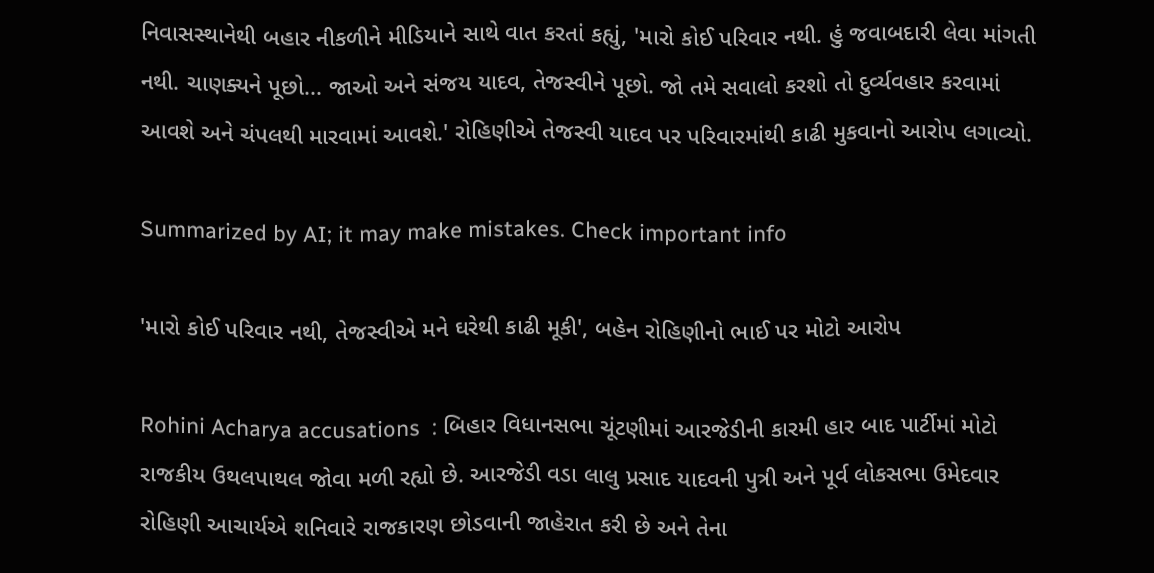નિવાસસ્થાનેથી બહાર નીકળીને મીડિયાને સાથે વાત કરતાં કહ્યું, 'મારો કોઈ પરિવાર નથી. હું જવાબદારી લેવા માંગતી નથી. ચાણક્યને પૂછો... જાઓ અને સંજય યાદવ, તેજસ્વીને પૂછો. જો તમે સવાલો કરશો તો દુર્વ્યવહાર કરવામાં આવશે અને ચંપલથી મારવામાં આવશે.' રોહિણીએ તેજસ્વી યાદવ પર પરિવારમાંથી કાઢી મુકવાનો આરોપ લગાવ્યો.

Summarized by AI; it may make mistakes. Check important info

'મારો કોઈ પરિવાર નથી, તેજસ્વીએ મને ઘરેથી કાઢી મૂકી', બહેન રોહિણીનો ભાઈ પર મોટો આરોપ

Rohini Acharya accusations  : બિહાર વિધાનસભા ચૂંટણીમાં આરજેડીની કારમી હાર બાદ પાર્ટીમાં મોટો રાજકીય ઉથલપાથલ જોવા મળી રહ્યો છે. આરજેડી વડા લાલુ પ્રસાદ યાદવની પુત્રી અને પૂર્વ લોકસભા ઉમેદવાર રોહિણી આચાર્યએ શનિવારે રાજકારણ છોડવાની જાહેરાત કરી છે અને તેના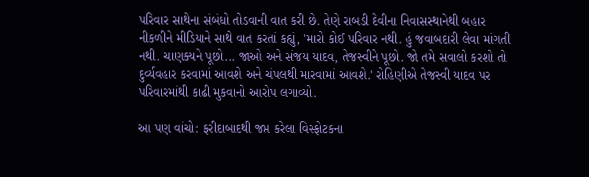પરિવાર સાથેના સંબંધો તોડવાની વાત કરી છે. તેણે રાબડી દેવીના નિવાસસ્થાનેથી બહાર નીકળીને મીડિયાને સાથે વાત કરતાં કહ્યું, 'મારો કોઈ પરિવાર નથી. હું જવાબદારી લેવા માંગતી નથી. ચાણક્યને પૂછો... જાઓ અને સંજય યાદવ, તેજસ્વીને પૂછો. જો તમે સવાલો કરશો તો દુર્વ્યવહાર કરવામાં આવશે અને ચંપલથી મારવામાં આવશે.' રોહિણીએ તેજસ્વી યાદવ પર પરિવારમાંથી કાઢી મુકવાનો આરોપ લગાવ્યો.

આ પણ વાંચો: ફરીદાબાદથી જપ્ત કરેલા વિસ્ફોટકના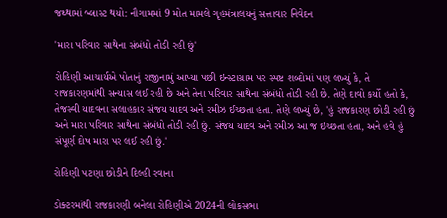જથ્થામાં બ્લાસ્ટ થયો: નૌગામમાં 9 મોત મામલે ગૃહમંત્રાલયનું સત્તાવાર નિવેદન

'મારા પરિવાર સાથેના સંબંધો તોડી રહી છું'

રોહિણી આચાર્યએ પોતાનું રાજીનામું આપ્યા પછી ઇન્સ્ટાગ્રામ પર સ્પષ્ટ શબ્દોમાં પણ લખ્યું કે, તે રાજકારણમાંથી સન્યાસ લઈ રહી છે અને તેના પરિવાર સાથેના સંબંધો તોડી રહી છે. તેણે દાવો કર્યો હતો કે, તેજસ્વી યાદવના સલાહકાર સંજય યાદવ અને રમીઝ ઈચ્છતા હતા. તેણે લખ્યું છે, 'હું રાજકારણ છોડી રહી છું અને મારા પરિવાર સાથેના સંબંધો તોડી રહી છું. સંજય યાદવ અને રમીઝ આ જ ઇચ્છતા હતા, અને હવે હું સંપૂર્ણ દોષ મારા પર લઈ રહી છું.'

રોહિણી પટણા છોડીને દિલ્હી રવાના

ડોક્ટરમાંથી રાજકારણી બનેલા રોહિણીએ 2024ની લોકસભા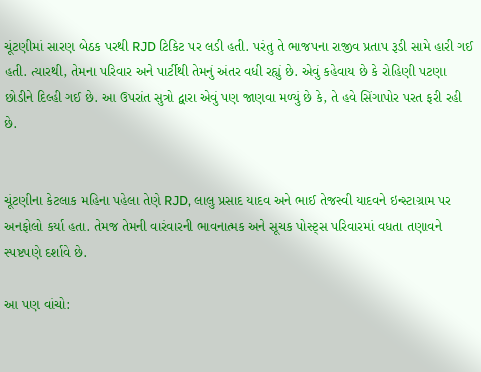ચૂંટણીમાં સારણ બેઠક પરથી RJD ટિકિટ પર લડી હતી. પરંતુ તે ભાજપના રાજીવ પ્રતાપ રૂડી સામે હારી ગઈ હતી. ત્યારથી, તેમના પરિવાર અને પાર્ટીથી તેમનું અંતર વધી રહ્યું છે. એવું કહેવાય છે કે રોહિણી પટણા છોડીને દિલ્હી ગઈ છે. આ ઉપરાંત સુત્રો દ્વારા એવું પણ જાણવા મળ્યું છે કે, તે હવે સિંગાપોર પરત ફરી રહી છે.


ચૂંટણીના કેટલાક મહિના પહેલા તેણે RJD, લાલુ પ્રસાદ યાદવ અને ભાઈ તેજસ્વી યાદવને ઇન્સ્ટાગ્રામ પર અનફોલો કર્યા હતા. તેમજ તેમની વારંવારની ભાવનાત્મક અને સૂચક પોસ્ટ્સ પરિવારમાં વધતા તણાવને સ્પષ્ટપણે દર્શાવે છે.

આ પણ વાંચો: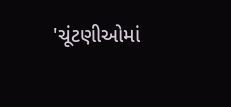'ચૂંટણીઓમાં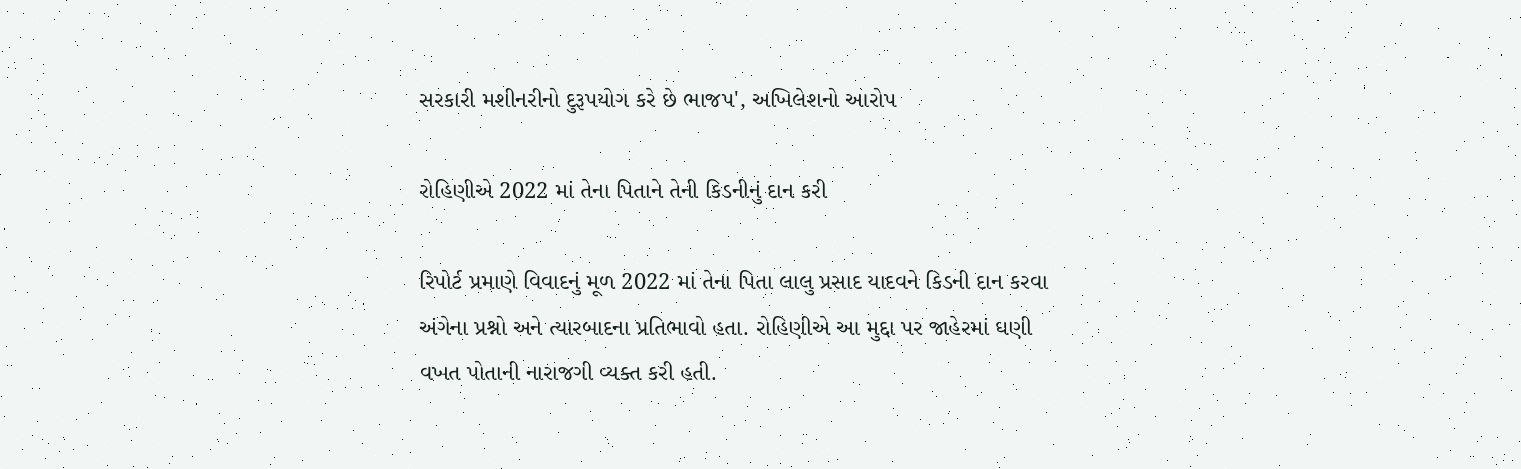સરકારી મશીનરીનો દુરૂપયોગ કરે છે ભાજપ', અખિલેશનો આરોપ

રોહિણીએ 2022 માં તેના પિતાને તેની કિડનીનું દાન કરી

રિપોર્ટ પ્રમાણે વિવાદનું મૂળ 2022 માં તેના પિતા લાલુ પ્રસાદ યાદવને કિડની દાન કરવા અંગેના પ્રશ્નો અને ત્યારબાદના પ્રતિભાવો હતા. રોહિણીએ આ મુદ્દા પર જાહેરમાં ઘણી વખત પોતાની નારાજગી વ્યક્ત કરી હતી.